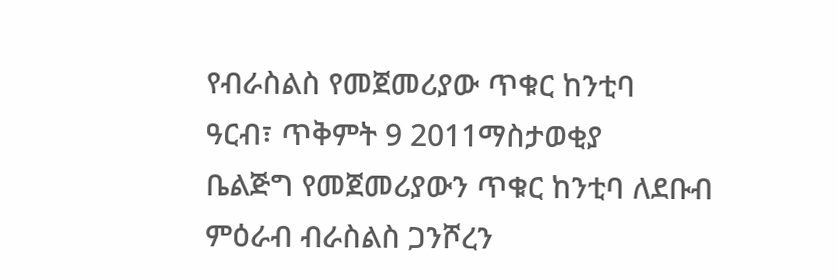የብራስልስ የመጀመሪያው ጥቁር ከንቲባ
ዓርብ፣ ጥቅምት 9 2011ማስታወቂያ
ቤልጅግ የመጀመሪያውን ጥቁር ከንቲባ ለደቡብ ምዕራብ ብራስልስ ጋንሾረን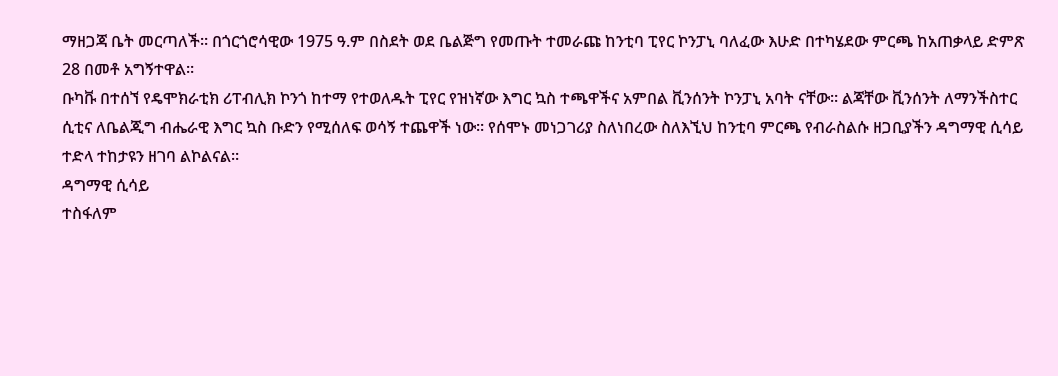ማዘጋጃ ቤት መርጣለች። በጎርጎሮሳዊው 1975 ዓ.ም በስደት ወደ ቤልጅግ የመጡት ተመራጩ ከንቲባ ፒየር ኮንፓኒ ባለፈው እሁድ በተካሄደው ምርጫ ከአጠቃላይ ድምጽ 28 በመቶ አግኝተዋል።
ቡካቩ በተሰኘ የዴሞክራቲክ ሪፐብሊክ ኮንጎ ከተማ የተወለዱት ፒየር የዝነኛው እግር ኳስ ተጫዋችና አምበል ቪንሰንት ኮንፓኒ አባት ናቸው። ልጃቸው ቪንሰንት ለማንችስተር ሲቲና ለቤልጂግ ብሔራዊ እግር ኳስ ቡድን የሚሰለፍ ወሳኝ ተጨዋች ነው። የሰሞኑ መነጋገሪያ ስለነበረው ስለእኚህ ከንቲባ ምርጫ የብራስልሱ ዘጋቢያችን ዳግማዊ ሲሳይ ተድላ ተከታዩን ዘገባ ልኮልናል።
ዳግማዊ ሲሳይ
ተስፋለም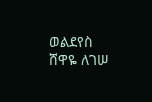ወልደየስ
ሸዋዬ ለገሠ